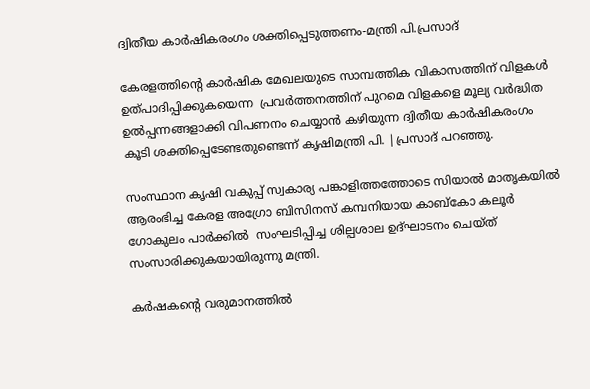ദ്വിതീയ കാര്‍ഷികരംഗം ശക്തിപ്പെടുത്തണം-മന്ത്രി പി.പ്രസാദ്

കേരളത്തിന്റെ കാര്‍ഷിക മേഖലയുടെ സാമ്പത്തിക വികാസത്തിന് വിളകള്‍ ഉത്പാദിപ്പിക്കുകയെന്ന  പ്രവര്‍ത്തനത്തിന് പുറമെ വിളകളെ മൂല്യ വര്‍ദ്ധിത ഉല്‍പ്പന്നങ്ങളാക്കി വിപണനം ചെയ്യാന്‍ കഴിയുന്ന ദ്വിതീയ കാര്‍ഷികരംഗം കൂടി ശക്തിപ്പെടേണ്ടതുണ്ടെന്ന് കൃഷിമന്ത്രി പി. |പ്രസാദ് പറഞ്ഞു.

സംസ്ഥാന കൃഷി വകുപ്പ് സ്വകാര്യ പങ്കാളിത്തത്തോടെ സിയാല്‍ മാതൃകയില്‍ ആരംഭിച്ച കേരള അഗ്രോ ബിസിനസ് കമ്പനിയായ കാബ്‌കോ കലൂര്‍ ഗോകുലം പാര്‍ക്കില്‍  സംഘടിപ്പിച്ച ശില്പശാല ഉദ്ഘാടനം ചെയ്ത്‌  സംസാരിക്കുകയായിരുന്നു മന്ത്രി.

കര്‍ഷകന്റെ വരുമാനത്തില്‍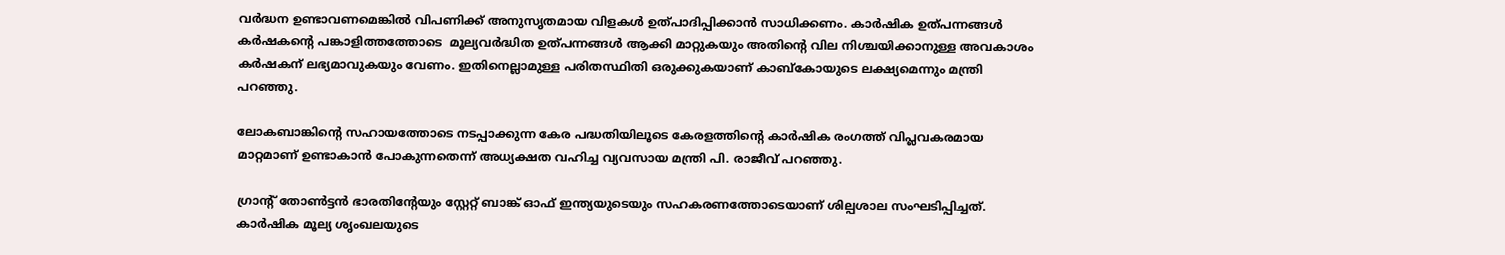വര്‍ദ്ധന ഉണ്ടാവണമെങ്കില്‍ വിപണിക്ക് അനുസൃതമായ വിളകള്‍ ഉത്പാദിപ്പിക്കാന്‍ സാധിക്കണം. കാര്‍ഷിക ഉത്പന്നങ്ങള്‍ കര്‍ഷകന്റെ പങ്കാളിത്തത്തോടെ  മൂല്യവര്‍ദ്ധിത ഉത്പന്നങ്ങള്‍ ആക്കി മാറ്റുകയും അതിന്റെ വില നിശ്ചയിക്കാനുള്ള അവകാശം കര്‍ഷകന് ലഭ്യമാവുകയും വേണം. ഇതിനെല്ലാമുള്ള പരിതസ്ഥിതി ഒരുക്കുകയാണ് കാബ്‌കോയുടെ ലക്ഷ്യമെന്നും മന്ത്രി പറഞ്ഞു.

ലോകബാങ്കിന്റെ സഹായത്തോടെ നടപ്പാക്കുന്ന കേര പദ്ധതിയിലൂടെ കേരളത്തിന്റെ കാര്‍ഷിക രംഗത്ത് വിപ്ലവകരമായ മാറ്റമാണ് ഉണ്ടാകാന്‍ പോകുന്നതെന്ന് അധ്യക്ഷത വഹിച്ച വ്യവസായ മന്ത്രി പി. രാജീവ് പറഞ്ഞു.

ഗ്രാന്റ് തോണ്‍ട്ടന്‍ ഭാരതിന്റേയും സ്റ്റേറ്റ് ബാങ്ക് ഓഫ് ഇന്ത്യയുടെയും സഹകരണത്തോടെയാണ് ശില്പശാല സംഘടിപ്പിച്ചത്. കാര്‍ഷിക മൂല്യ ശൃംഖലയുടെ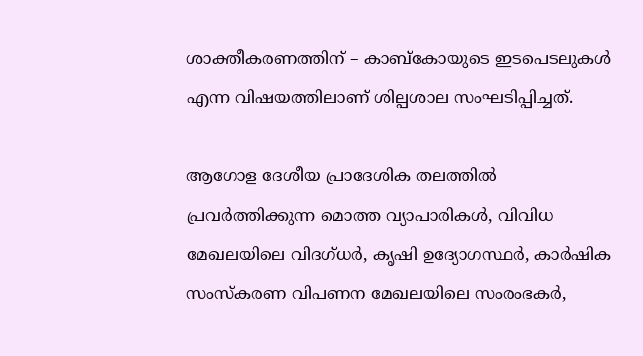ശാക്തീകരണത്തിന് – കാബ്‌കോയുടെ ഇടപെടലുകള്‍ എന്ന വിഷയത്തിലാണ്‌ ശില്പശാല സംഘടിപ്പിച്ചത്.

ആഗോള ദേശീയ പ്രാദേശിക തലത്തില്‍ പ്രവര്‍ത്തിക്കുന്ന മൊത്ത വ്യാപാരികള്‍, വിവിധ മേഖലയിലെ വിദഗ്ധര്‍, കൃഷി ഉദ്യോഗസ്ഥര്‍, കാര്‍ഷിക സംസ്‌കരണ വിപണന മേഖലയിലെ സംരംഭകര്‍,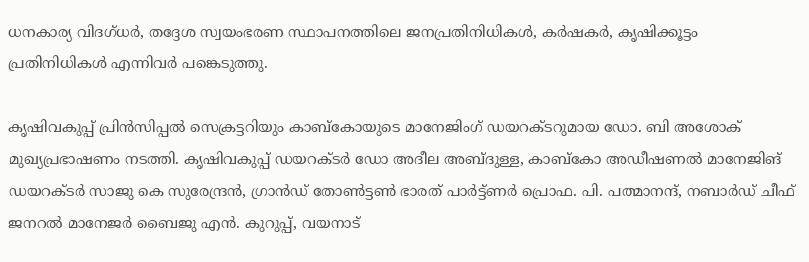ധനകാര്യ വിദഗ്ധര്‍, തദ്ദേശ സ്വയംഭരണ സ്ഥാപനത്തിലെ ജനപ്രതിനിധികള്‍, കര്‍ഷകര്‍, കൃഷിക്കൂട്ടം പ്രതിനിധികള്‍ എന്നിവര്‍ പങ്കെടുത്തു.

കൃഷിവകുപ്പ് പ്രിന്‍സിപ്പല്‍ സെക്രട്ടറിയും കാബ്‌കോയുടെ മാനേജിംഗ് ഡയറക്ടറുമായ ഡോ. ബി അശോക് മുഖ്യപ്രഭാഷണം നടത്തി. കൃഷിവകുപ്പ് ഡയറക്ടര്‍ ഡോ അദീല അബ്ദുള്ള, കാബ്‌കോ അഡീഷണല്‍ മാനേജിങ് ഡയറക്ടര്‍ സാജു കെ സുരേന്ദ്രന്‍, ഗ്രാന്‍ഡ് തോണ്‍ട്ടണ്‍ ഭാരത് പാര്‍ട്ട്ണര്‍ പ്രൊഫ. പി. പത്മാനന്ദ്, നബാര്‍ഡ് ചീഫ് ജനറല്‍ മാനേജര്‍ ബൈജു എന്‍. കുറുപ്പ്, വയനാട്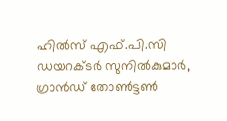ഹില്‍സ് എഫ്.പി.സി ഡയറക്ടര്‍ സുനില്‍കുമാര്‍, ഗ്രാന്‍ഡ് തോണ്‍ട്ടണ്‍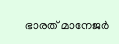ഭാരത് മാനേജര്‍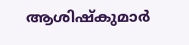ആശിഷ്‌കുമാര്‍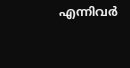എന്നിവര്‍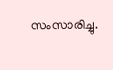സംസാരിച്ചു.